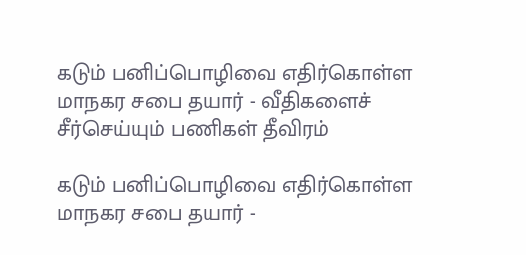கடும் பனிப்பொழிவை எதிர்கொள்ள மாநகர சபை தயார் - வீதிகளைச் சீர்செய்யும் பணிகள் தீவிரம்

கடும் பனிப்பொழிவை எதிர்கொள்ள மாநகர சபை தயார் -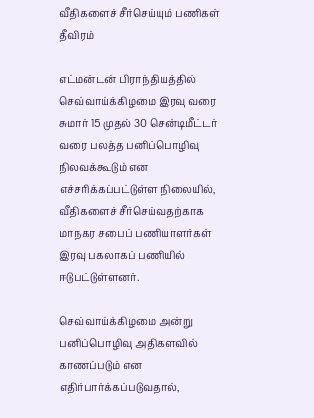வீதிகளைச் சீர்செய்யும் பணிகள் தீவிரம்

எட்மன்டன் பிராந்தியத்தில் செவ்வாய்க்கிழமை இரவு வரை சுமார் 15 முதல் 30 சென்டிமீட்டர் வரை பலத்த பனிப்பொழிவு நிலவக்கூடும் என எச்சரிக்கப்பட்டுள்ள நிலையில், வீதிகளைச் சீர்செய்வதற்காக மாநகர சபைப் பணியாளர்கள் இரவு பகலாகப் பணியில் ஈடுபட்டுள்ளனர்.

செவ்வாய்க்கிழமை அன்று பனிப்பொழிவு அதிகளவில் காணப்படும் என எதிர்பார்க்கப்படுவதால்,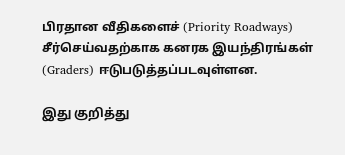பிரதான வீதிகளைச் (Priority Roadways) சீர்செய்வதற்காக கனரக இயந்திரங்கள் (Graders) ஈடுபடுத்தப்படவுள்ளன.

இது குறித்து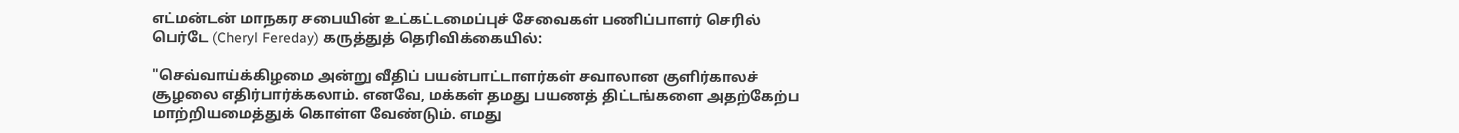எட்மன்டன் மாநகர சபையின் உட்கட்டமைப்புச் சேவைகள் பணிப்பாளர் செரில் பெர்டே (Cheryl Fereday) கருத்துத் தெரிவிக்கையில்:

"செவ்வாய்க்கிழமை அன்று வீதிப் பயன்பாட்டாளர்கள் சவாலான குளிர்காலச் சூழலை எதிர்பார்க்கலாம். எனவே, மக்கள் தமது பயணத் திட்டங்களை அதற்கேற்ப மாற்றியமைத்துக் கொள்ள வேண்டும். எமது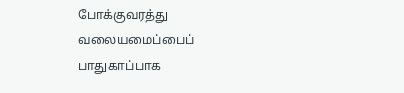போக்குவரத்து வலையமைப்பைப் பாதுகாப்பாக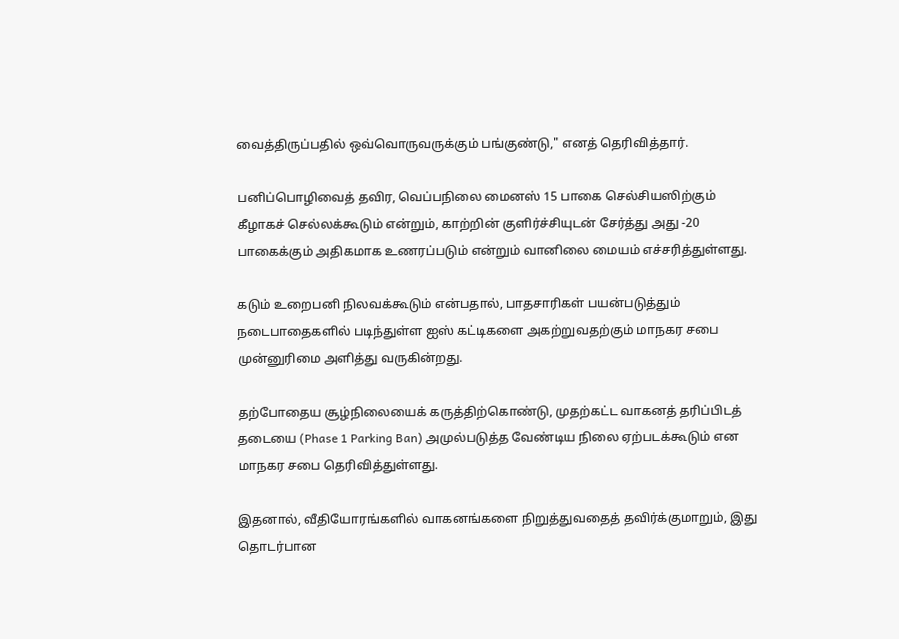வைத்திருப்பதில் ஒவ்வொருவருக்கும் பங்குண்டு," எனத் தெரிவித்தார்.

பனிப்பொழிவைத் தவிர, வெப்பநிலை மைனஸ் 15 பாகை செல்சியஸிற்கும் கீழாகச் செல்லக்கூடும் என்றும், காற்றின் குளிர்ச்சியுடன் சேர்த்து அது -20 பாகைக்கும் அதிகமாக உணரப்படும் என்றும் வானிலை மையம் எச்சரித்துள்ளது.

கடும் உறைபனி நிலவக்கூடும் என்பதால், பாதசாரிகள் பயன்படுத்தும் நடைபாதைகளில் படிந்துள்ள ஐஸ் கட்டிகளை அகற்றுவதற்கும் மாநகர சபை முன்னுரிமை அளித்து வருகின்றது.

தற்போதைய சூழ்நிலையைக் கருத்திற்கொண்டு, முதற்கட்ட வாகனத் தரிப்பிடத் தடையை (Phase 1 Parking Ban) அமுல்படுத்த வேண்டிய நிலை ஏற்படக்கூடும் என மாநகர சபை தெரிவித்துள்ளது.

இதனால், வீதியோரங்களில் வாகனங்களை நிறுத்துவதைத் தவிர்க்குமாறும், இது தொடர்பான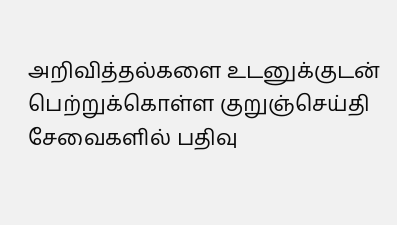அறிவித்தல்களை உடனுக்குடன் பெற்றுக்கொள்ள குறுஞ்செய்தி சேவைகளில் பதிவு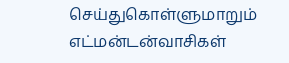செய்துகொள்ளுமாறும் எட்மன்டன்வாசிகள்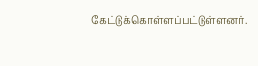கேட்டுக்கொள்ளப்பட்டுள்ளனர்.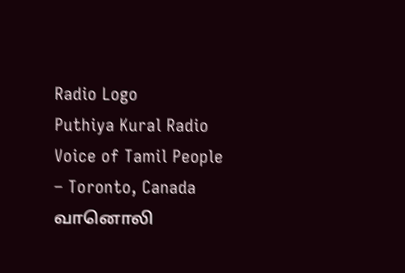Radio Logo
Puthiya Kural Radio
Voice of Tamil People – Toronto, Canada
வானொலி